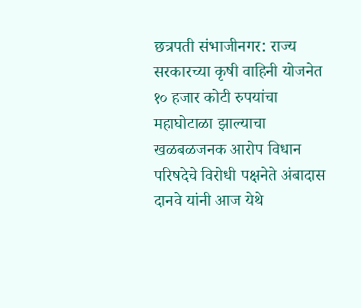छत्रपती संभाजीनगर: राज्य सरकारच्या कृषी वाहिनी योजनेत १० हजार कोटी रुपयांचा महाघोटाळा झाल्याचा खळबळजनक आरोप विधान परिषदेचे विरोधी पक्षनेते अंबादास दानवे यांनी आज येथे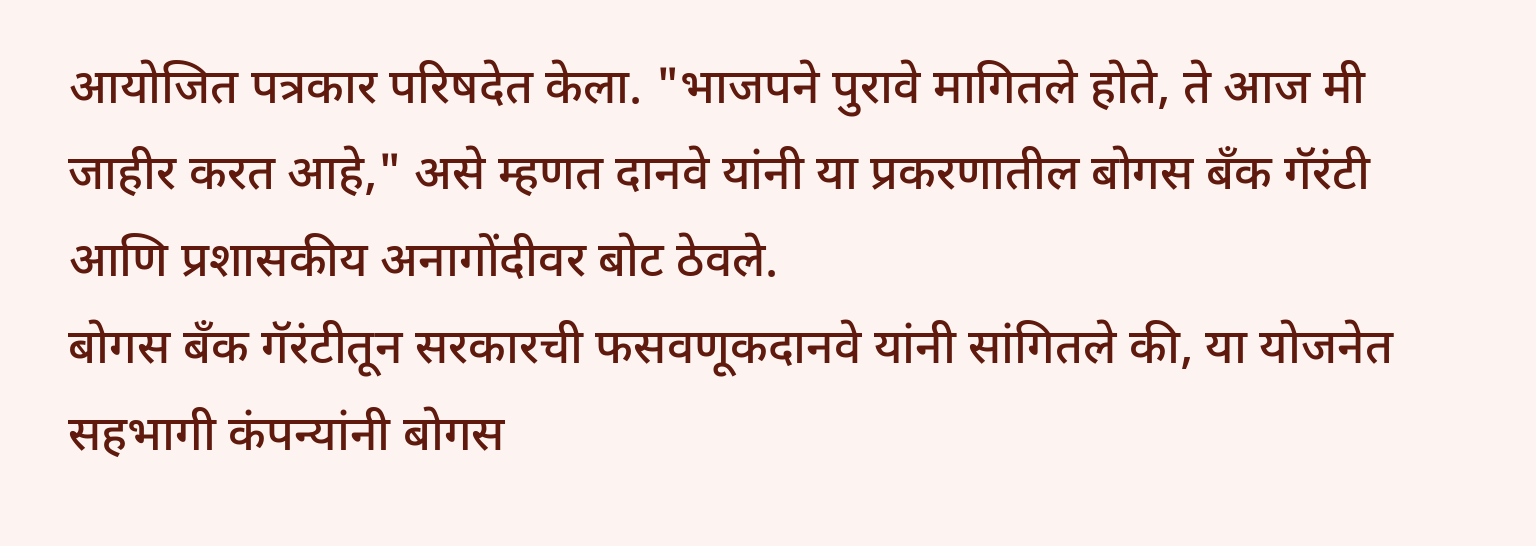आयोजित पत्रकार परिषदेत केला. "भाजपने पुरावे मागितले होते, ते आज मी जाहीर करत आहे," असे म्हणत दानवे यांनी या प्रकरणातील बोगस बँक गॅरंटी आणि प्रशासकीय अनागोंदीवर बोट ठेवले.
बोगस बँक गॅरंटीतून सरकारची फसवणूकदानवे यांनी सांगितले की, या योजनेत सहभागी कंपन्यांनी बोगस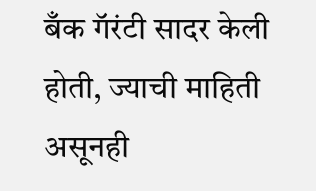बँक गॅरंटी सादर केली होती, ज्याची माहिती असूनही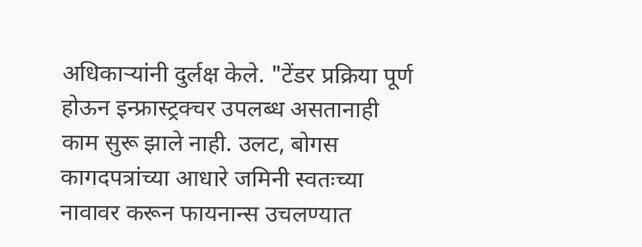अधिकाऱ्यांनी दुर्लक्ष केले. "टेंडर प्रक्रिया पूर्ण होऊन इन्फ्रास्ट्रक्चर उपलब्ध असतानाही काम सुरू झाले नाही. उलट, बोगस कागदपत्रांच्या आधारे जमिनी स्वतःच्या नावावर करून फायनान्स उचलण्यात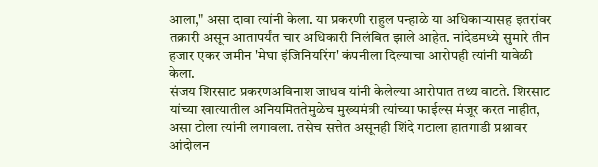आला," असा दावा त्यांनी केला. या प्रकरणी राहुल पन्हाळे या अधिकाऱ्यासह इतरांवर तक्रारी असून आतापर्यंत चार अधिकारी निलंबित झाले आहेत. नांदेडमध्ये सुमारे तीन हजार एकर जमीन 'मेघा इंजिनियरिंग' कंपनीला दिल्याचा आरोपही त्यांनी यावेळी केला.
संजय शिरसाट प्रकरणअविनाश जाधव यांनी केलेल्या आरोपात तथ्य वाटते. शिरसाट यांच्या खात्यातील अनियमिततेमुळेच मुख्यमंत्री त्यांच्या फाईल्स मंजूर करत नाहीत, असा टोला त्यांनी लगावला. तसेच सत्तेत असूनही शिंदे गटाला हातगाडी प्रश्नावर आंदोलन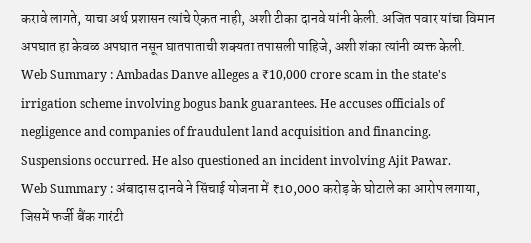करावे लागते, याचा अर्थ प्रशासन त्यांचे ऐकत नाही, अशी टीका दानवे यांनी केली. अजित पवार यांचा विमान अपघात हा केवळ अपघात नसून घातपाताची शक्यता तपासली पाहिजे, अशी शंका त्यांनी व्यक्त केली.
Web Summary : Ambadas Danve alleges a ₹10,000 crore scam in the state's irrigation scheme involving bogus bank guarantees. He accuses officials of negligence and companies of fraudulent land acquisition and financing. Suspensions occurred. He also questioned an incident involving Ajit Pawar.
Web Summary : अंबादास दानवे ने सिंचाई योजना में ₹10,000 करोड़ के घोटाले का आरोप लगाया, जिसमें फर्जी बैंक गारंटी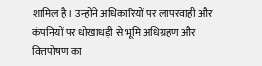शामिल है। उन्होंने अधिकारियों पर लापरवाही और कंपनियों पर धोखाधड़ी से भूमि अधिग्रहण और वित्तपोषण का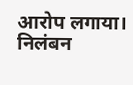आरोप लगाया। निलंबन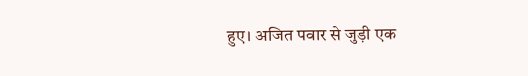हुए। अजित पवार से जुड़ी एक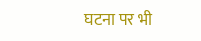घटना पर भी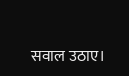सवाल उठाए।